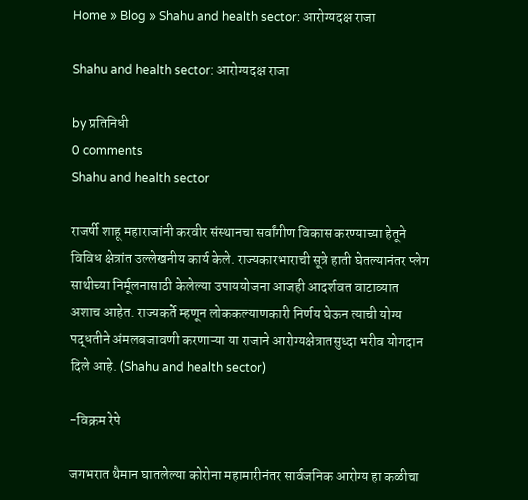Home » Blog » Shahu and health sector: आरोग्यदक्ष राजा

Shahu and health sector: आरोग्यदक्ष राजा

by प्रतिनिधी
0 comments
Shahu and health sector

राजर्षी शाहू महाराजांनी करवीर संस्थानचा सर्वांगीण विकास करण्याच्या हेतूने विविध क्षेत्रांत उल्लेखनीय कार्य केले. राज्यकारभाराची सूत्रे हाती घेतल्यानंतर प्लेग साथीच्या निर्मूलनासाठी केलेल्या उपाययोजना आजही आदर्शवत वाटाव्यात अशाच आहेत. राज्यकर्ते म्हणून लोककल्याणकारी निर्णय घेऊन त्याची योग्य पद्धतीने अंमलबजावणी करणाऱ्या या राजाने आरोग्यक्षेत्रातसुध्दा भरीव योगदान दिले आहे. (Shahu and health sector)

-विक्रम रेपे

जगभरात थैमान घातलेल्या कोरोना महामारीनंतर सार्वजनिक आरोग्य हा कळीचा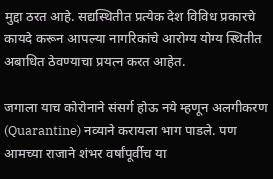मुद्दा ठरत आहे. सद्यस्थितीत प्रत्येक देश विविध प्रकारचे कायदे करून आपल्या नागरिकांचे आरोग्य योग्य स्थितीत अबाधित ठेवण्याचा प्रयत्न करत आहेत.

जगाला याच कोरोनाने संसर्ग होऊ नये म्हणून अलगीकरण (Quarantine) नव्याने करायला भाग पाडले. पण आमच्या राजाने शंभर वर्षांपूर्वीच या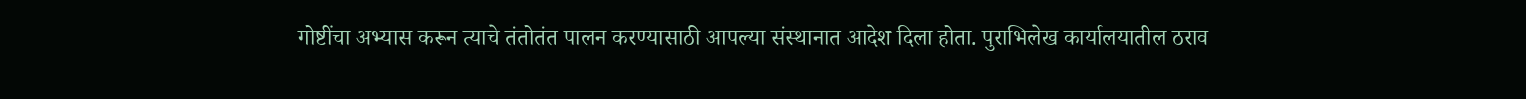गोष्टींचा अभ्यास करून त्याचे तंतोतंत पालन करण्यासाठी आपल्या संस्थानात आदेश दिला होता. पुराभिलेख कार्यालयातील ठराव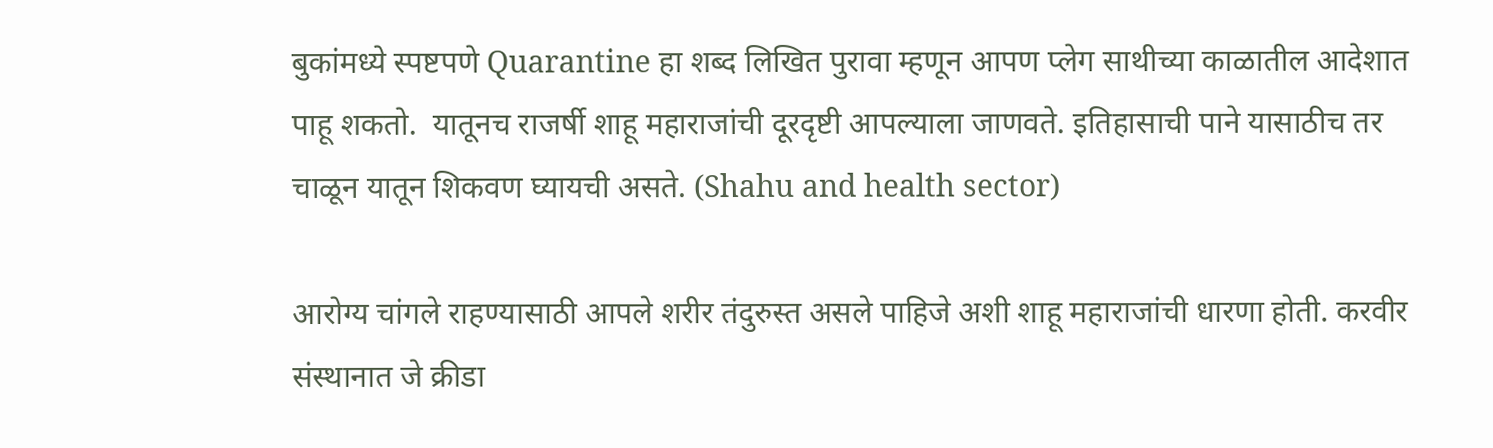बुकांमध्ये स्पष्टपणे Quarantine हा शब्द लिखित पुरावा म्हणून आपण प्लेग साथीच्या काळातील आदेशात पाहू शकतो.  यातूनच राजर्षी शाहू महाराजांची दूरदृष्टी आपल्याला जाणवते. इतिहासाची पाने यासाठीच तर चाळून यातून शिकवण घ्यायची असते. (Shahu and health sector)

आरोग्य चांगले राहण्यासाठी आपले शरीर तंदुरुस्त असले पाहिजे अशी शाहू महाराजांची धारणा होती. करवीर संस्थानात जे क्रीडा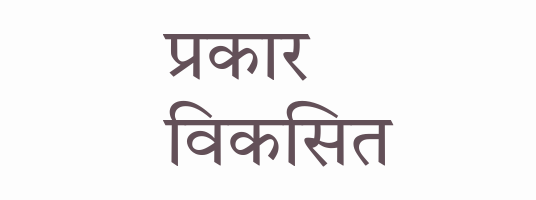प्रकार विकसित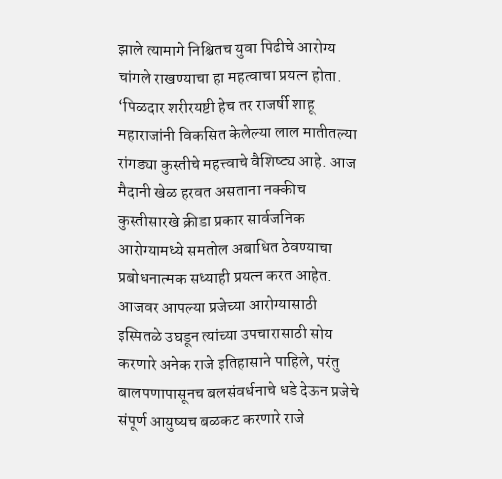झाले त्यामागे निश्चितच युवा पिढीचे आरोग्य चांगले राखण्याचा हा महत्वाचा प्रयत्न होता. ‘पिळदार शरीरयष्टी हेच तर राजर्षी शाहू महाराजांनी विकसित केलेल्या लाल मातीतल्या रांगड्या कुस्तीचे महत्त्वाचे वैशिष्ट्य आहे. आज मैदानी खेळ हरवत असताना नक्कीच कुस्तीसारखे क्रीडा प्रकार सार्वजनिक आरोग्यामध्ये समतोल अबाधित ठेवण्याचा प्रबोधनात्मक सध्याही प्रयत्न करत आहेत. आजवर आपल्या प्रजेच्या आरोग्यासाठी इस्पितळे उघडून त्यांच्या उपचारासाठी सोय करणारे अनेक राजे इतिहासाने पाहिले, परंतु बालपणापासूनच बलसंवर्धनाचे धडे देऊन प्रजेचे संपूर्ण आयुष्यच बळकट करणारे राजे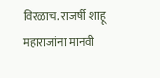विरळाच. राजर्षी शाहू महाराजांना मानवी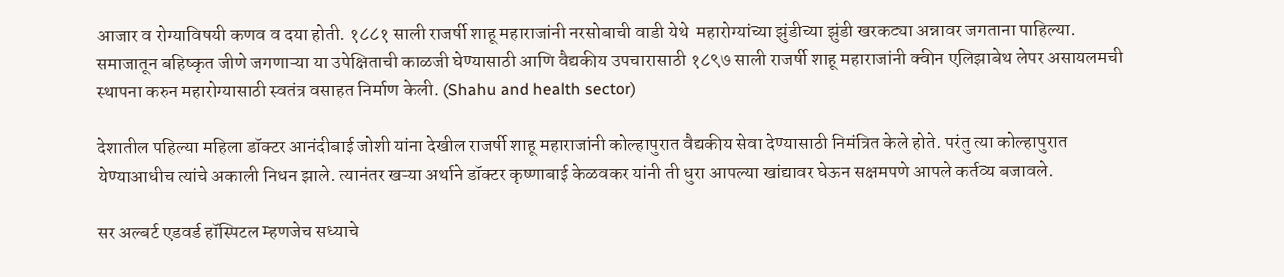आजार व रोग्याविषयी कणव व दया होती. १८८१ साली राजर्षी शाहू महाराजांनी नरसोबाची वाडी येथे  महारोग्यांच्या झुंडीच्या झुंडी खरकट्या अन्नावर जगताना पाहिल्या. समाजातून बहिष्कृत जीणे जगणाऱ्या या उपेक्षिताची काळजी घेण्यासाठी आणि वैद्यकीय उपचारासाठी १८९७ साली राजर्षी शाहू महाराजांनी क्वीन एलिझाबेथ लेपर असायलमची स्थापना करुन महारोग्यासाठी स्वतंत्र वसाहत निर्माण केली. (Shahu and health sector)

देशातील पहिल्या महिला डॉक्टर आनंदीबाई जोशी यांना देखील राजर्षी शाहू महाराजांनी कोल्हापुरात वैद्यकीय सेवा देण्यासाठी निमंत्रित केले होते. परंतु त्या कोल्हापुरात येण्याआधीच त्यांचे अकाली निधन झाले. त्यानंतर खऱ्या अर्थाने डॉक्टर कृष्णाबाई केळवकर यांनी ती धुरा आपल्या खांद्यावर घेऊन सक्षमपणे आपले कर्तव्य बजावले.

सर अल्बर्ट एडवर्ड हॉस्पिटल म्हणजेच सध्याचे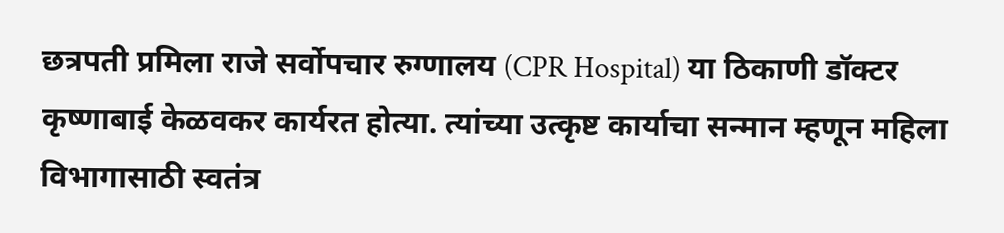छत्रपती प्रमिला राजे सर्वोपचार रुग्णालय (CPR Hospital) या ठिकाणी डॉक्टर कृष्णाबाई केळवकर कार्यरत होत्या. त्यांच्या उत्कृष्ट कार्याचा सन्मान म्हणून महिला विभागासाठी स्वतंत्र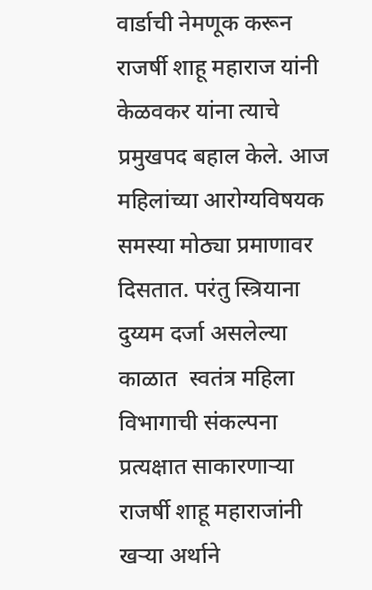वार्डाची नेमणूक करून राजर्षी शाहू महाराज यांनी केळवकर यांना त्याचे प्रमुखपद बहाल केले. आज महिलांच्या आरोग्यविषयक समस्या मोठ्या प्रमाणावर दिसतात. परंतु स्त्रियाना दुय्यम दर्जा असलेल्या काळात  स्वतंत्र महिला विभागाची संकल्पना प्रत्यक्षात साकारणाऱ्या राजर्षी शाहू महाराजांनी खऱ्या अर्थाने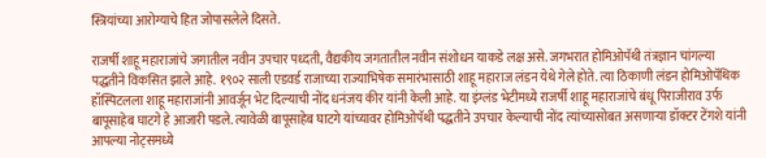स्त्रियांच्या आरोग्याचे हित जोपासलेले दिसते.

राजर्षी शाहू महाराजांचे जगातील नवीन उपचार पध्दती, वैद्यकीय जगतातील नवीन संशोधन याकडे लक्ष असे. जगभरात होमिओपॅथी तंत्रज्ञान चांगल्या पद्धतीने विकसित झाले आहे. १९०२ साली एडवर्ड राजाच्या राज्याभिषेक समारंभासाठी शाहू महाराज लंडन येथे गेले होते. त्या ठिकाणी लंडन होमिओपॅथिक हॉस्पिटलला शाहू महाराजांनी आवर्जून भेट दिल्याची नोंद धनंजय कीर यांनी केली आहे. या इंग्लंड भेटीमध्ये राजर्षी शाहू महाराजांचे बंधू पिराजीराव उर्फ बापूसाहेब घाटगे हे आजारी पडले. त्यावेळी बापूसाहेब घाटगे यांच्यावर होमिओपॅथी पद्धतीने उपचार केल्याची नोंद त्यांच्यासोबत असणाऱ्या डॉक्टर टेंगशे यांनी आपल्या नोट्समध्ये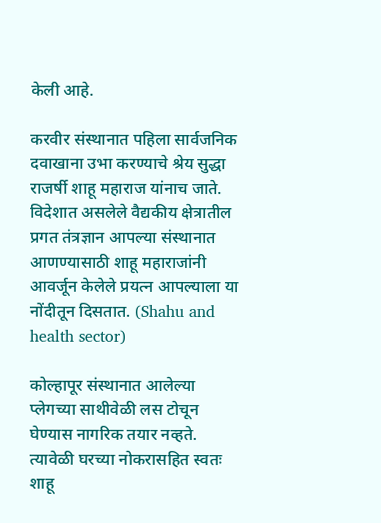केली आहे.

करवीर संस्थानात पहिला सार्वजनिक दवाखाना उभा करण्याचे श्रेय सुद्धा राजर्षी शाहू महाराज यांनाच जाते. विदेशात असलेले वैद्यकीय क्षेत्रातील प्रगत तंत्रज्ञान आपल्या संस्थानात आणण्यासाठी शाहू महाराजांनी आवर्जून केलेले प्रयत्न आपल्याला या नोंदीतून दिसतात. (Shahu and health sector)

कोल्हापूर संस्थानात आलेल्या प्लेगच्या साथीवेळी लस टोचून घेण्यास नागरिक तयार नव्हते. त्यावेळी घरच्या नोकरासहित स्वतः शाहू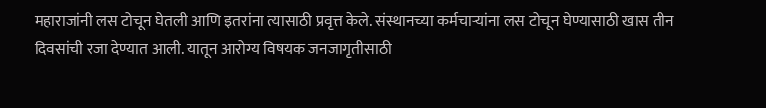महाराजांनी लस टोचून घेतली आणि इतरांना त्यासाठी प्रवृत्त केले. संस्थानच्या कर्मचाऱ्यांना लस टोचून घेण्यासाठी खास तीन दिवसांची रजा देण्यात आली. यातून आरोग्य विषयक जनजागृतीसाठी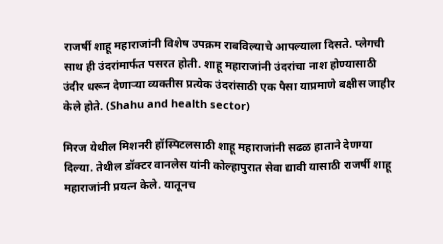राजर्षी शाहू महाराजांनी विशेष उपक्रम राबविल्याचे आपल्याला दिसते. प्लेगची साथ ही उंदरांमार्फत पसरत होती. शाहू महाराजांनी उंदरांचा नाश होण्यासाठी उंदीर धरून देणाऱ्या व्यक्तीस प्रत्येक उंदरांसाठी एक पैसा याप्रमाणे बक्षीस जाहीर केले होते. (Shahu and health sector)

मिरज येथील मिशनरी हॉस्पिटलसाठी शाहू महाराजांनी सढळ हाताने देणग्या दिल्या. तेथील डॉक्टर वानलेस यांनी कोल्हापुरात सेवा द्यावी यासाठी राजर्षी शाहू महाराजांनी प्रयत्न केले. यातूनच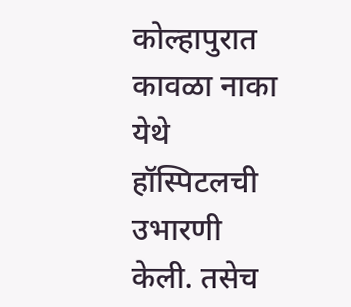कोल्हापुरात कावळा नाका येथे हॉस्पिटलची उभारणी केली. तसेच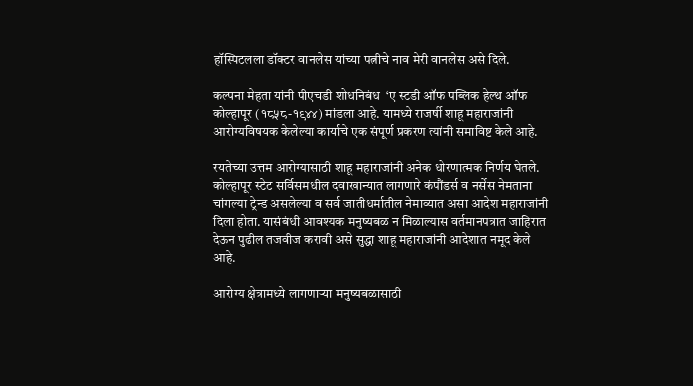हॉस्पिटलला डॉक्टर वानलेस यांच्या पत्नीचे नाव मेरी वानलेस असे दिले.

कल्पना मेहता यांनी पीएचडी शोधनिबंध  ‘ए स्टडी ऑफ पब्लिक हेल्थ ऑफ कोल्हापूर (१८५८-१९४४) मांडला आहे. यामध्ये राजर्षी शाहू महाराजांनी आरोग्यविषयक केलेल्या कार्याचे एक संपूर्ण प्रकरण त्यांनी समाविष्ट केले आहे.

रयतेच्या उत्तम आरोग्यासाठी शाहू महाराजांनी अनेक धोरणात्मक निर्णय घेतले. कोल्हापूर स्टेट सर्विसमधील दवाखान्यात लागणारे कंपौंडर्स व नर्सेस नेमताना चांगल्या ट्रेन्ड असलेल्या व सर्व जातीधर्मातील नेमाव्यात असा आदेश महाराजांनी दिला होता. यासंबंधी आवश्यक मनुष्यबळ न मिळाल्यास वर्तमानपत्रात जाहिरात देऊन पुढील तजवीज करावी असे सुद्धा शाहू महाराजांनी आदेशात नमूद केले आहे.

आरोग्य क्षेत्रामध्ये लागणाऱ्या मनुष्यबळासाठी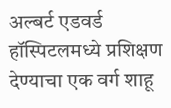अल्बर्ट एडवर्ड हॉस्पिटलमध्ये प्रशिक्षण देण्याचा एक वर्ग शाहू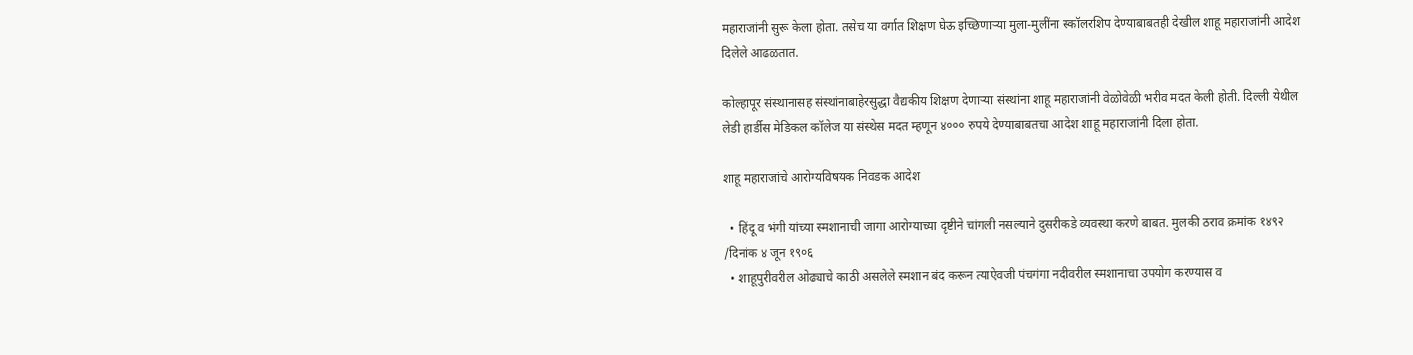महाराजांनी सुरू केला होता. तसेच या वर्गात शिक्षण घेऊ इच्छिणाऱ्या मुला-मुलींना स्कॉलरशिप देण्याबाबतही देखील शाहू महाराजांनी आदेश दिलेले आढळतात.

कोल्हापूर संस्थानासह संस्थांनाबाहेरसुद्धा वैद्यकीय शिक्षण देणाऱ्या संस्थांना शाहू महाराजांनी वेळोवेळी भरीव मदत केली होती. दिल्ली येथील लेडी हार्डीस मेडिकल कॉलेज या संस्थेस मदत म्हणून ४००० रुपये देण्याबाबतचा आदेश शाहू महाराजांनी दिला होता.

शाहू महाराजांचे आरोग्यविषयक निवडक आदेश

  • हिंदू व भंगी यांच्या स्मशानाची जागा आरोग्याच्या दृष्टीने चांगली नसल्याने दुसरीकडे व्यवस्था करणे बाबत. मुलकी ठराव क्रमांक १४९२ /दिनांक ४ जून १९०६
  • शाहूपुरीवरील ओढ्याचे काठी असलेले स्मशान बंद करून त्याऐवजी पंचगंगा नदीवरील स्मशानाचा उपयोग करण्यास व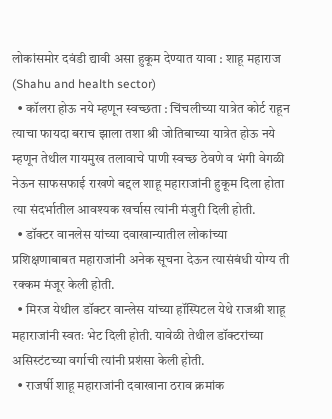लोकांसमोर दवंडी द्यावी असा हुकूम देण्यात यावा : शाहू महाराज (Shahu and health sector)
  • कॉलरा होऊ नये म्हणून स्वच्छता : चिंचलीच्या यात्रेत कोर्ट राहून त्याचा फायदा बराच झाला तशा श्री जोतिबाच्या यात्रेत होऊ नये म्हणून तेथील गायमुख तलावाचे पाणी स्वच्छ ठेवणे व भंगी वेगळी नेऊन साफसफाई राखणे बद्दल शाहू महाराजांनी हुकूम दिला होता त्या संदर्भातील आवश्यक खर्चास त्यांनी मंजुरी दिली होती.
  • डॉक्टर वानलेस यांच्या दवाखान्यातील लोकांच्या प्रशिक्षणाबाबत महाराजांनी अनेक सूचना देऊन त्यासंबंधी योग्य ती रक्कम मंजूर केली होती.
  • मिरज येथील डॉक्टर वान्लेस यांच्या हॉस्पिटल येथे राजश्री शाहू महाराजांनी स्वतः भेट दिली होती. यावेळी तेथील डॉक्टरांच्या असिस्टंटच्या वर्गाची त्यांनी प्रशंसा केली होती.
  • राजर्षी शाहू महाराजांनी दवाखाना ठराव क्रमांक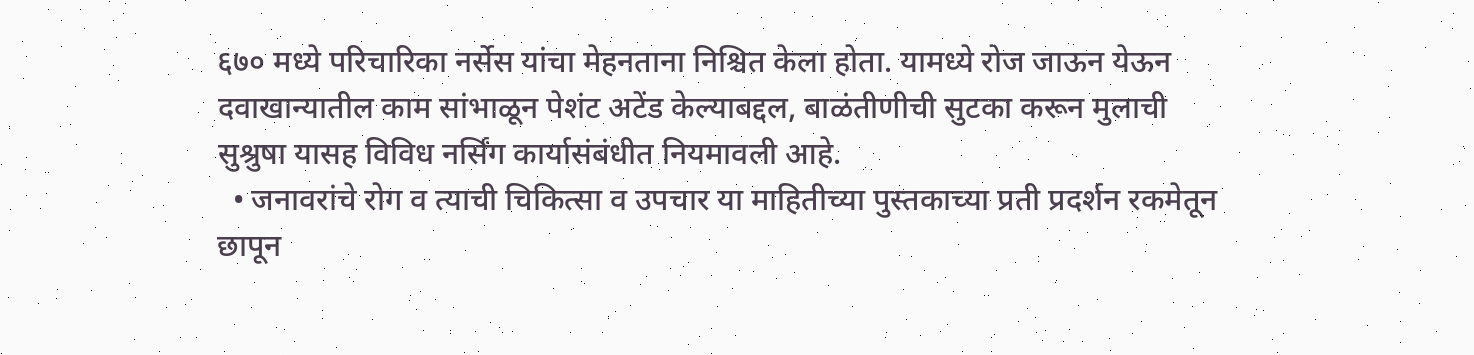६७० मध्ये परिचारिका नर्सेस यांचा मेहनताना निश्चित केला होता. यामध्ये रोज जाऊन येऊन दवाखान्यातील काम सांभाळून पेशंट अटेंड केल्याबद्दल, बाळंतीणीची सुटका करून मुलाची सुश्रुषा यासह विविध नर्सिंग कार्यासंबंधीत नियमावली आहे.
  • जनावरांचे रोग व त्याची चिकित्सा व उपचार या माहितीच्या पुस्तकाच्या प्रती प्रदर्शन रकमेतून छापून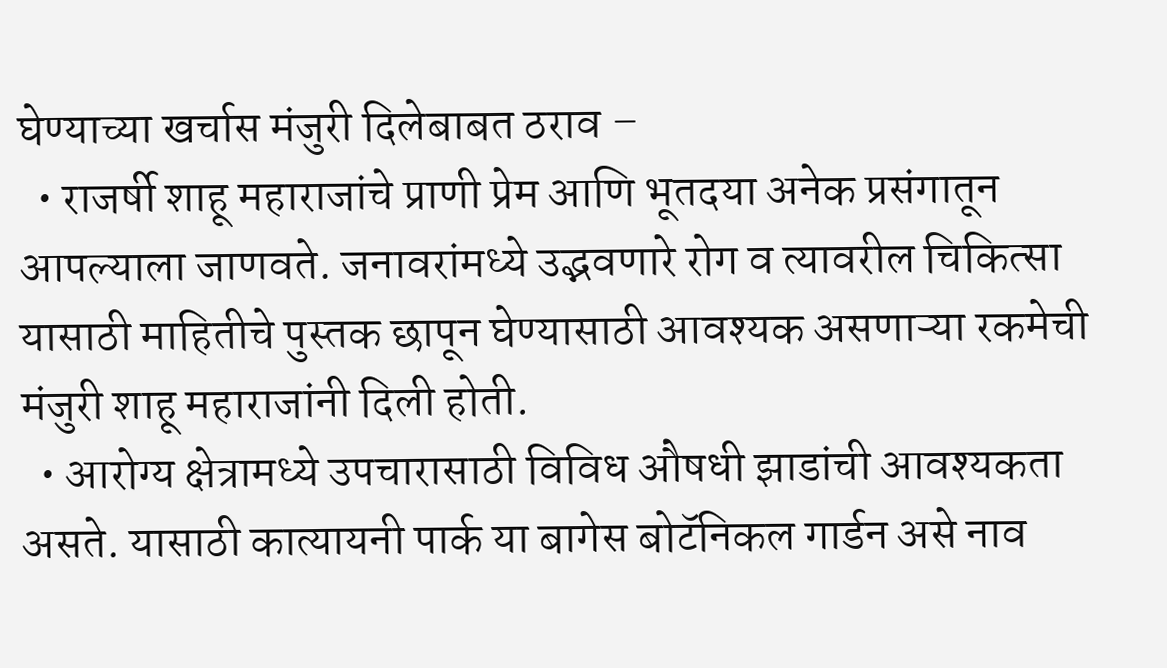घेण्याच्या खर्चास मंजुरी दिलेबाबत ठराव –
  • राजर्षी शाहू महाराजांचे प्राणी प्रेम आणि भूतदया अनेक प्रसंगातून आपल्याला जाणवते. जनावरांमध्ये उद्भवणारे रोग व त्यावरील चिकित्सा यासाठी माहितीचे पुस्तक छापून घेण्यासाठी आवश्यक असणाऱ्या रकमेची मंजुरी शाहू महाराजांनी दिली होती.
  • आरोग्य क्षेत्रामध्ये उपचारासाठी विविध औषधी झाडांची आवश्यकता असते. यासाठी कात्यायनी पार्क या बागेस बोटॅनिकल गार्डन असे नाव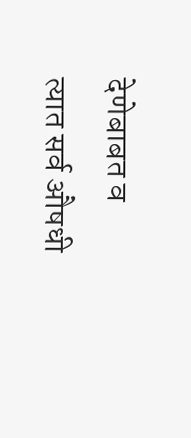देणेबाबत व त्यात सर्व औषधी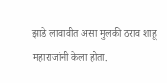झाडे लावावीत असा मुलकी ठराव शाहू महाराजांनी केला होता.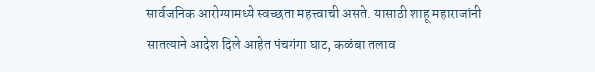सार्वजनिक आरोग्यामध्ये स्वच्छता महत्त्वाची असते. यासाठी शाहू महाराजांनी सातत्याने आदेश दिले आहेत पंचगंगा घाट, कळंबा तलाव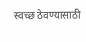स्वच्छ ठेवण्यासाठी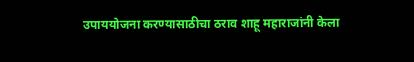उपाययोजना करण्यासाठीचा ठराव शाहू महाराजांनी केला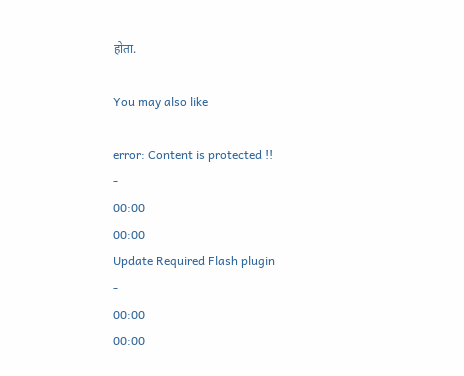होता.

You may also like

error: Content is protected !!
-
00:00
00:00
Update Required Flash plugin
-
00:00
00:00